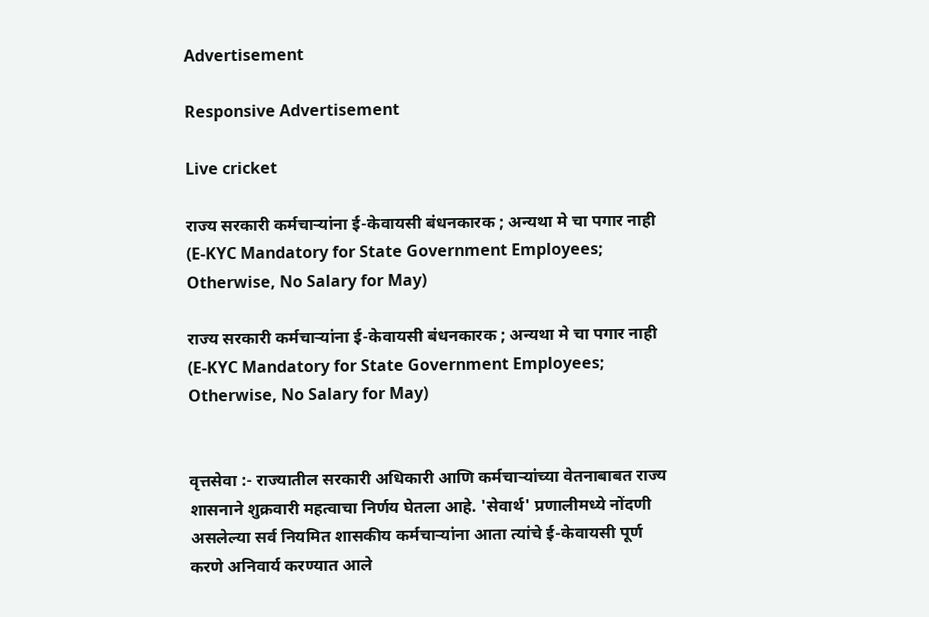Advertisement

Responsive Advertisement

Live cricket

राज्य सरकारी कर्मचाऱ्यांना ई-केवायसी बंधनकारक ; अन्यथा मे चा पगार नाही (E-KYC Mandatory for State Government Employees; Otherwise, No Salary for May)

राज्य सरकारी कर्मचाऱ्यांना ई-केवायसी बंधनकारक ; अन्यथा मे चा पगार नाही (E-KYC Mandatory for State Government Employees; Otherwise, No Salary for May)


वृत्तसेवा :- राज्यातील सरकारी अधिकारी आणि कर्मचाऱ्यांच्या वेतनाबाबत राज्य शासनाने शुक्रवारी महत्वाचा निर्णय घेतला आहे. 'सेवार्थ' प्रणालीमध्ये नोंदणी असलेल्या सर्व नियमित शासकीय कर्मचाऱ्यांना आता त्यांचे ई-केवायसी पूर्ण करणे अनिवार्य करण्यात आले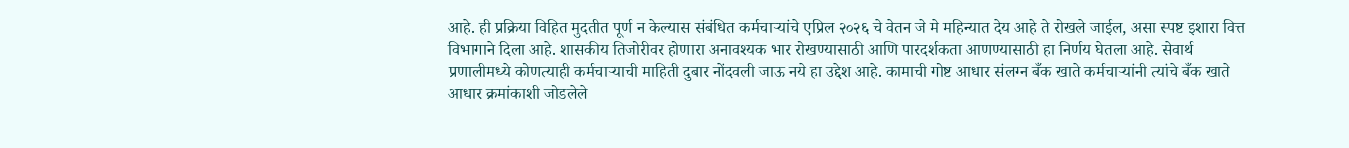आहे. ही प्रक्रिया विहित मुदतीत पूर्ण न केल्यास संबंधित कर्मचाऱ्यांचे एप्रिल २०२६ चे वेतन जे मे महिन्यात देय आहे ते रोखले जाईल, असा स्पष्ट इशारा वित्त विभागाने दिला आहे. शासकीय तिजोरीवर होणारा अनावश्यक भार रोखण्यासाठी आणि पारदर्शकता आणण्यासाठी हा निर्णय घेतला आहे. सेवार्थ प्रणालीमध्ये कोणत्याही कर्मचाऱ्याची माहिती दुबार नोंदवली जाऊ नये हा उद्देश आहे. कामाची गोष्ट आधार संलग्न बँक खाते कर्मचाऱ्यांनी त्यांचे बँक खाते आधार क्रमांकाशी जोडलेले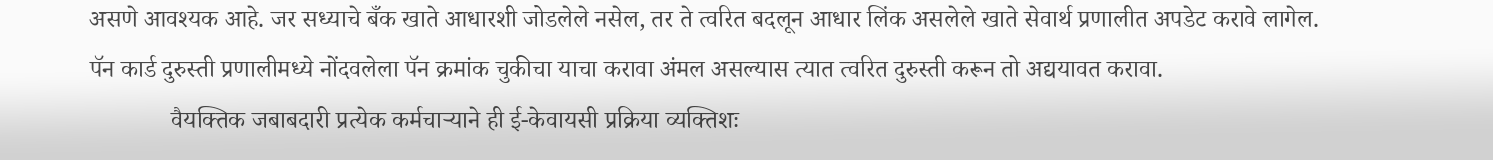असणे आवश्यक आहे. जर सध्याचे बँक खाते आधारशी जोडलेले नसेल, तर ते त्वरित बदलून आधार लिंक असलेले खाते सेवार्थ प्रणालीत अपडेट करावे लागेल. पॅन कार्ड दुरुस्ती प्रणालीमध्ये नोंदवलेला पॅन क्रमांक चुकीचा याचा करावा अंमल असल्यास त्यात त्वरित दुरुस्ती करून तो अद्ययावत करावा.
             वैयक्तिक जबाबदारी प्रत्येक कर्मचाऱ्याने ही ई-केवायसी प्रक्रिया व्यक्तिशः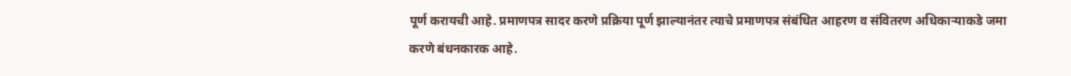पूर्ण करायची आहे. प्रमाणपत्र सादर करणे प्रक्रिया पूर्ण झाल्यानंतर त्याचे प्रमाणपत्र संबंधित आहरण व संवितरण अधिकाऱ्याकडे जमा करणे बंधनकारक आहे.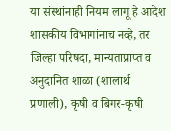या संस्थांनाही नियम लागू हे आदेश शासकीय विभागांनाच नव्हे, तर जिल्हा परिषदा, मान्यताप्राप्त व अनुदानित शाळा (शालार्थ प्रणाली), कृषी व बिगर-कृषी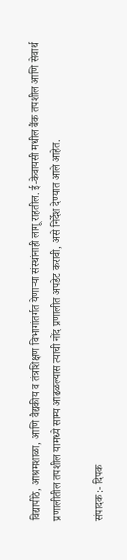विद्यापीठे, आश्रमशाळा, आणि वैद्यकीय व तंत्रशिक्षण विभागांतर्गत येणाऱ्या संस्थांनाही लागू राहतील. ई-केवायसी मधील बैंक तपशील आणि सेवार्थ प्रणालीतील तपशील यामध्ये साम्य आढळल्यास त्याची नोंद प्रणालीत अपडेट करावी, असे निर्देश देण्यात आले आहेत.

संपादक :- दिपक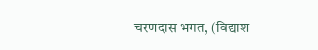चरणदास भगत, (विद्याश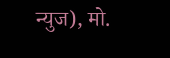न्युज), मो.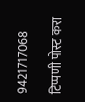9421717068

टिप्पणी पोस्ट करा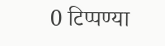0 टिप्पण्या